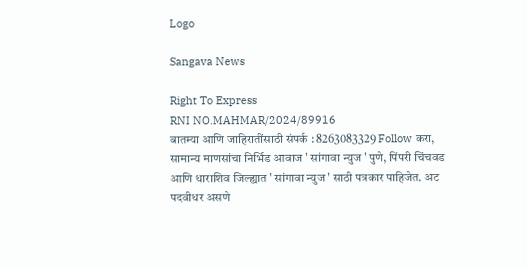Logo

Sangava News

Right To Express
RNI NO.MAHMAR/2024/89916
बातम्या आणि जाहिरातींसाठी संपर्क : 8263083329 Follow करा, सामान्य माणसांचा निर्भिड आवाज ' सांगावा न्युज ' पुणे, पिंपरी चिंचवड आणि धाराशिव जिल्ह्यात ' सांगावा न्युज ' साठी पत्रकार पाहिजेत. अट पदवीधर असणे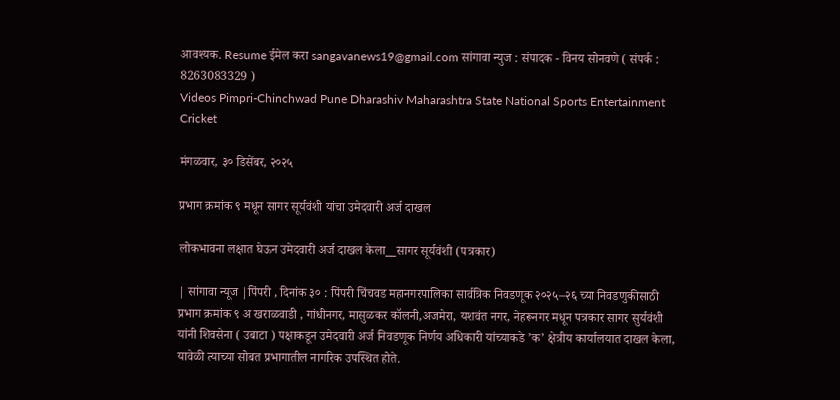आवश्यक. Resume ईमेल करा sangavanews19@gmail.com सांगावा न्युज : संपादक - विनय सोनवणे ( संपर्क : 8263083329 )
Videos Pimpri-Chinchwad Pune Dharashiv Maharashtra State National Sports Entertainment Cricket

मंगळवार, ३० डिसेंबर, २०२५

प्रभाग क्रमांक ९ मधून सागर सूर्यवंशी यांचा उमेदवारी अर्ज दाखल

लोकभावना लक्षात घेऊन उमेदवारी अर्ज दाखल केला__सागर सूर्यवंशी (पत्रकार)

| सांगावा न्यूज |पिंपरी , दिनांक ३० : पिंपरी चिंचवड महानगरपालिका सार्वत्रिक निवडणूक २०२५–२६ च्या निवडणुकीसाठी प्रभाग क्रमांक ९ अ खराळवाडी , गांधीनगर, मासुळकर कॉलनी,अजमेरा, यशवंत नगर, नेहरूनगर मधून पत्रकार सागर सुर्यवंशी यांनी शिवसेना ( उबाटा ) पक्षाकडून उमेदवारी अर्ज निवडणूक निर्णय अधिकारी यांच्याकडे ’क’ क्षेत्रीय कार्यालयात दाखल केला, यावेळी त्याच्या सोबत प्रभागातील नागरिक उपस्थित होते.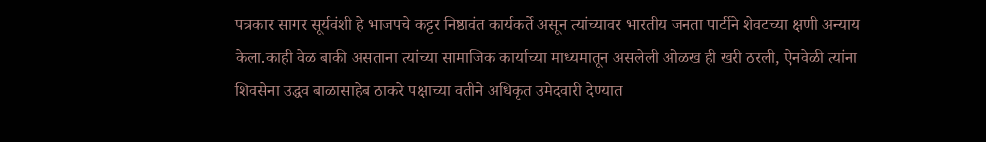पत्रकार सागर सूर्यवंशी हे भाजपचे कट्टर निष्ठावंत कार्यकर्ते असून त्यांच्यावर भारतीय जनता पार्टीने शेवटच्या क्षणी अन्याय केला.काही वेळ बाकी असताना त्यांच्या सामाजिक कार्याच्या माध्यमातून असलेली ओळख ही खरी ठरली, ऐनवेळी त्यांना शिवसेना उद्धव बाळासाहेब ठाकरे पक्षाच्या वतीने अधिकृत उमेदवारी देण्यात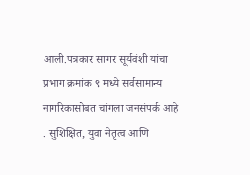आली.पत्रकार सागर सूर्यवंशी यांचा प्रभाग क्रमांक ९ मध्ये सर्वसामान्य नागरिकासोबत चांगला जनसंपर्क आहे . सुशिक्षित, युवा नेतृत्व आणि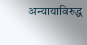अन्यायाविरुद्ध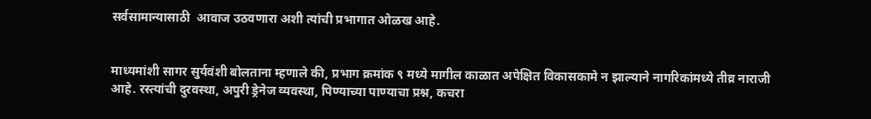सर्वसामान्यासाठी  आवाज उठवणारा अशी त्यांची प्रभागात ओळख आहे.


माध्यमांशी सागर सुर्यवंशी बोलताना म्हणाले की, प्रभाग क्रमांक ९ मध्ये मागील काळात अपेक्षित विकासकामे न झाल्याने नागरिकांमध्ये तीव्र नाराजी आहे. रस्त्यांची दुरवस्था, अपुरी ड्रेनेज व्यवस्था, पिण्याच्या पाण्याचा प्रश्न, कचरा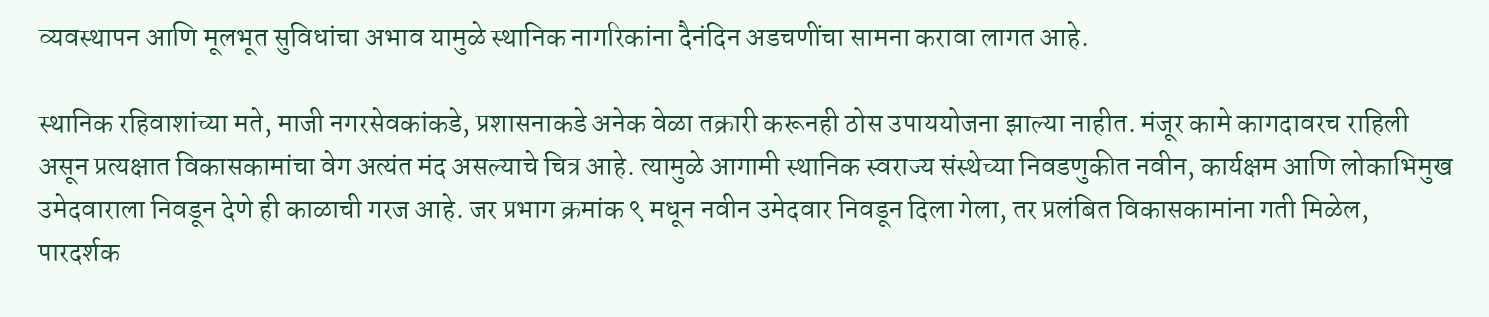व्यवस्थापन आणि मूलभूत सुविधांचा अभाव यामुळे स्थानिक नागरिकांना दैनंदिन अडचणींचा सामना करावा लागत आहे.

स्थानिक रहिवाशांच्या मते, माजी नगरसेवकांकडे, प्रशासनाकडे अनेक वेळा तक्रारी करूनही ठोस उपाययोजना झाल्या नाहीत. मंजूर कामे कागदावरच राहिली असून प्रत्यक्षात विकासकामांचा वेग अत्यंत मंद असल्याचे चित्र आहे. त्यामुळे आगामी स्थानिक स्वराज्य संस्थेच्या निवडणुकीत नवीन, कार्यक्षम आणि लोकाभिमुख उमेदवाराला निवडून देणे ही काळाची गरज आहे. जर प्रभाग क्रमांक ९ मधून नवीन उमेदवार निवडून दिला गेला, तर प्रलंबित विकासकामांना गती मिळेल, पारदर्शक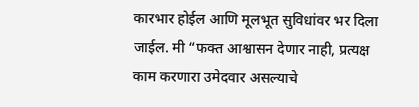कारभार होईल आणि मूलभूत सुविधांवर भर दिला जाईल. मी “फक्त आश्वासन देणार नाही, प्रत्यक्ष काम करणारा उमेदवार असल्याचे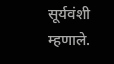सूर्यवंशी म्हणाले.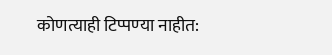कोणत्याही टिप्पण्‍या नाहीत: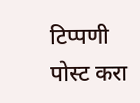टिप्पणी पोस्ट करा